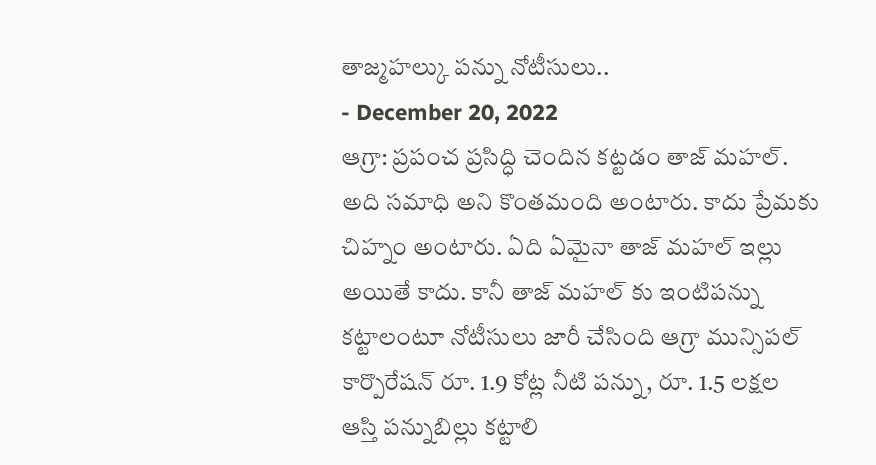తాజ్మహల్కు పన్ను నోటీసులు..
- December 20, 2022
ఆగ్రా: ప్రపంచ ప్రసిద్ధి చెందిన కట్టడం తాజ్ మహల్. అది సమాధి అని కొంతమంది అంటారు. కాదు ప్రేమకు చిహ్నం అంటారు. ఏది ఏమైనా తాజ్ మహల్ ఇల్లు అయితే కాదు. కానీ తాజ్ మహల్ కు ఇంటిపన్ను కట్టాలంటూ నోటీసులు జారీ చేసింది ఆగ్రా మున్సిపల్ కార్పొరేషన్ రూ. 1.9 కోట్ల నీటి పన్ను, రూ. 1.5 లక్షల ఆస్తి పన్నుబిల్లు కట్టాలి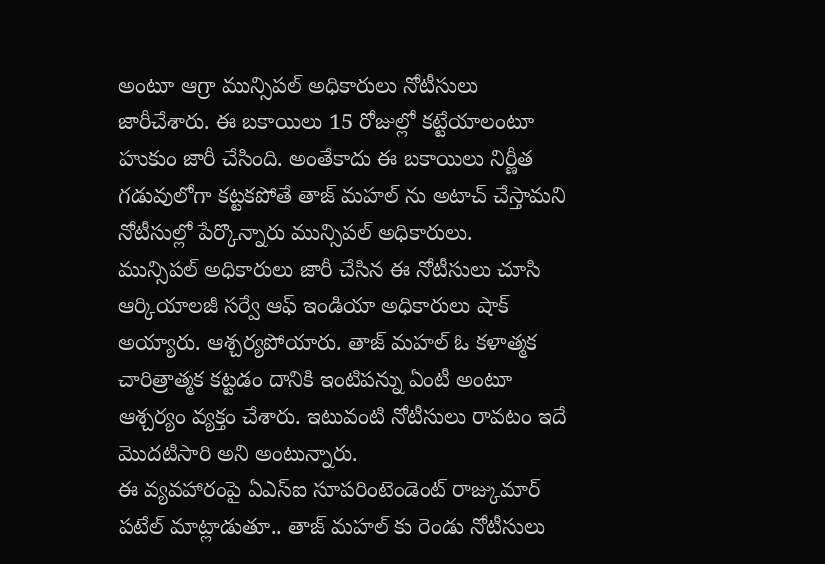అంటూ ఆగ్రా మున్సిపల్ అధికారులు నోటీసులు జారీచేశారు. ఈ బకాయిలు 15 రోజుల్లో కట్టేయాలంటూ హుకుం జారీ చేసింది. అంతేకాదు ఈ బకాయిలు నిర్ణీత గడువులోగా కట్టకపోతే తాజ్ మహల్ ను అటాచ్ చేస్తామని నోటీసుల్లో పేర్కొన్నారు మున్సిపల్ అధికారులు.
మున్సిపల్ అధికారులు జారీ చేసిన ఈ నోటీసులు చూసి ఆర్కియాలజీ సర్వే ఆఫ్ ఇండియా అధికారులు షాక్ అయ్యారు. ఆశ్చర్యపోయారు. తాజ్ మహల్ ఓ కళాత్మక చారిత్రాత్మక కట్టడం దానికి ఇంటిపన్ను ఏంటీ అంటూ ఆశ్చర్యం వ్యక్తం చేశారు. ఇటువంటి నోటీసులు రావటం ఇదే మొదటిసారి అని అంటున్నారు.
ఈ వ్యవహారంపై ఏఎస్ఐ సూపరింటెండెంట్ రాజ్కుమార్ పటేల్ మాట్లాడుతూ.. తాజ్ మహల్ కు రెండు నోటీసులు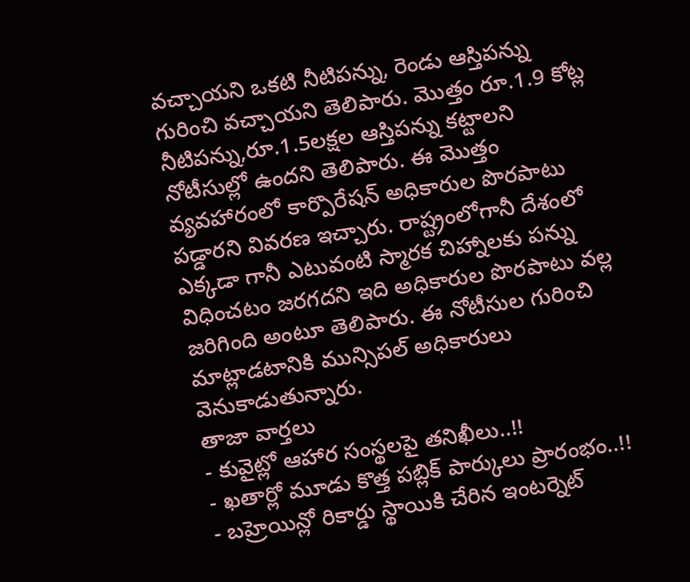వచ్చాయని ఒకటి నీటిపన్ను, రెండు ఆస్తిపన్ను గురించి వచ్చాయని తెలిపారు. మొత్తం రూ.1.9 కోట్ల నీటిపన్ను,రూ.1.5లక్షల ఆస్తిపన్ను కట్టాలని నోటీసుల్లో ఉందని తెలిపారు. ఈ మొత్తం వ్యవహారంలో కార్పొరేషన్ అధికారుల పొరపాటు పడ్డారని వివరణ ఇచ్చారు. రాష్ట్రంలోగానీ దేశంలో ఎక్కడా గానీ ఎటువంటి స్మారక చిహ్నాలకు పన్ను విధించటం జరగదని ఇది అధికారుల పొరపాటు వల్ల జరిగింది అంటూ తెలిపారు. ఈ నోటీసుల గురించి మాట్లాడటానికి మున్సిపల్ అధికారులు వెనుకాడుతున్నారు.
తాజా వార్తలు
- కువైట్లో ఆహార సంస్థలపై తనిఖీలు..!!
- ఖతార్లో మూడు కొత్త పబ్లిక్ పార్కులు ప్రారంభం..!!
- బహ్రెయిన్లో రికార్డు స్థాయికి చేరిన ఇంటర్నెట్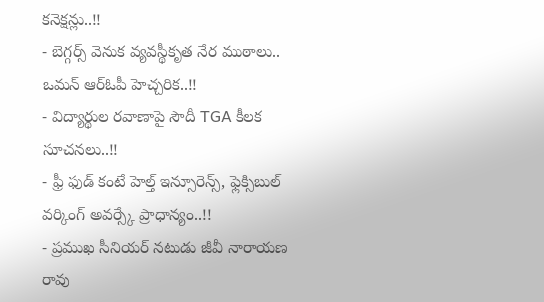కనెక్షన్లు..!!
- బెగ్గర్స్ వెనుక వ్యవస్థీకృత నేర ముఠాలు.. ఒమన్ ఆర్ఓపీ హెచ్చరిక..!!
- విద్యార్థుల రవాణాపై సౌదీ TGA కీలక సూచనలు..!!
- ఫ్రీ ఫుడ్ కంటే హెల్త్ ఇన్సూరెన్స్, ఫ్లెక్సిబుల్ వర్కింగ్ అవర్స్కే ప్రాధాన్యం..!!
- ప్రముఖ సీనియర్ నటుడు జీవీ నారాయణ రావు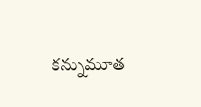కన్నుమూత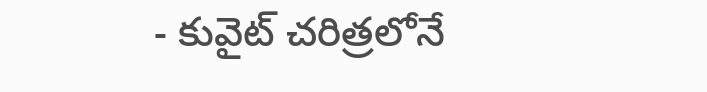- కువైట్ చరిత్రలోనే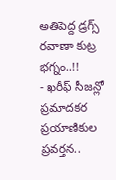అతిపెద్ద డ్రగ్స్ రవాణా కుట్ర భగ్నం..!!
- ఖరీఫ్ సీజన్లో ప్రమాదకర ప్రయాణికుల ప్రవర్తన..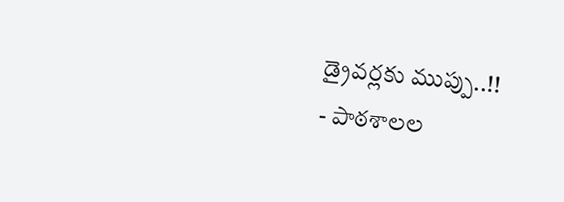డ్రైవర్లకు ముప్పు..!!
- పాఠశాలల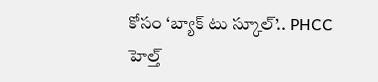కోసం ‘బ్యాక్ టు స్కూల్’.. PHCC హెల్త్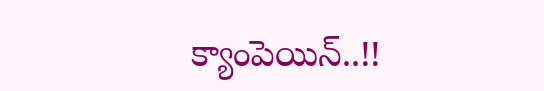క్యాంపెయిన్..!!